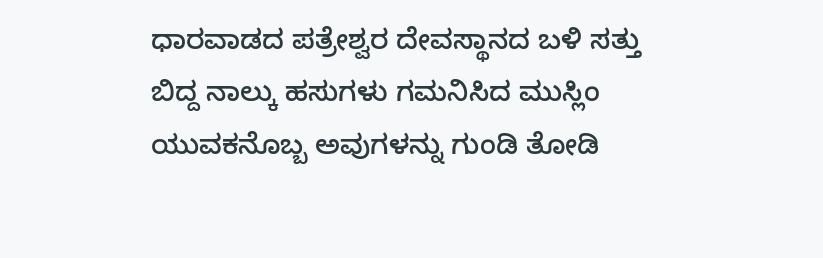ಧಾರವಾಡದ ಪತ್ರೇಶ್ವರ ದೇವಸ್ಥಾನದ ಬಳಿ ಸತ್ತು ಬಿದ್ದ ನಾಲ್ಕು ಹಸುಗಳು ಗಮನಿಸಿದ ಮುಸ್ಲಿಂ ಯುವಕನೊಬ್ಬ ಅವುಗಳನ್ನು ಗುಂಡಿ ತೋಡಿ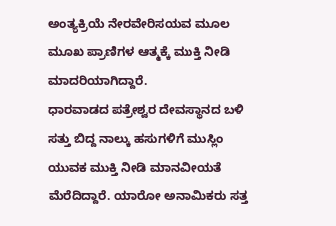ಅಂತ್ಯಕ್ರಿಯೆ ನೇರವೇರಿಸಯವ ಮೂಲ ಮೂಖ ಪ್ರಾಣಿಗಳ ಆತ್ಮಕ್ಕೆ ಮುಕ್ತಿ ನೀಡಿ ಮಾದರಿಯಾಗಿದ್ದಾರೆ.
ಧಾರವಾಡದ ಪತ್ರೇಶ್ವರ ದೇವಸ್ಥಾನದ ಬಳಿ ಸತ್ತು ಬಿದ್ದ ನಾಲ್ಕು ಹಸುಗಳಿಗೆ ಮುಸ್ಲಿಂ ಯುವಕ ಮುಕ್ತಿ ನೀಡಿ ಮಾನವೀಯತೆ ಮೆರೆದಿದ್ದಾರೆ. ಯಾರೋ ಅನಾಮಿಕರು ಸತ್ತ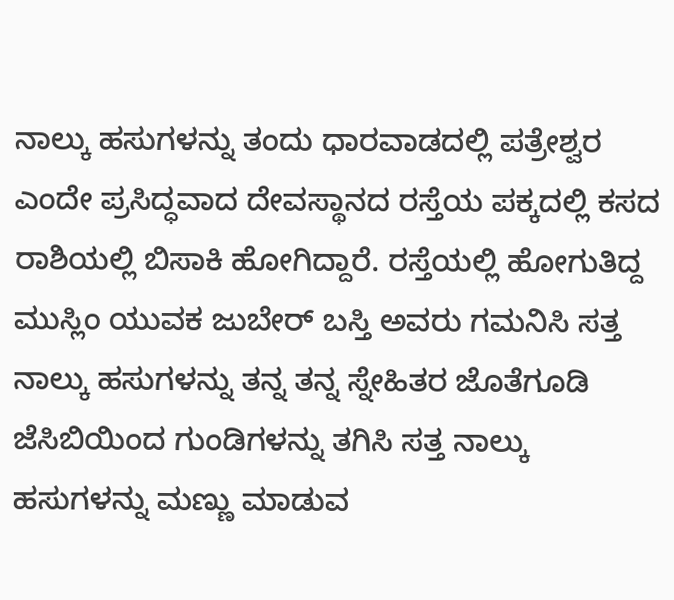ನಾಲ್ಕು ಹಸುಗಳನ್ನು ತಂದು ಧಾರವಾಡದಲ್ಲಿ ಪತ್ರೇಶ್ವರ ಎಂದೇ ಪ್ರಸಿದ್ಧವಾದ ದೇವಸ್ಥಾನದ ರಸ್ತೆಯ ಪಕ್ಕದಲ್ಲಿ ಕಸದ ರಾಶಿಯಲ್ಲಿ ಬಿಸಾಕಿ ಹೋಗಿದ್ದಾರೆ. ರಸ್ತೆಯಲ್ಲಿ ಹೋಗುತಿದ್ದ ಮುಸ್ಲಿಂ ಯುವಕ ಜುಬೇರ್ ಬಸ್ತಿ ಅವರು ಗಮನಿಸಿ ಸತ್ತ ನಾಲ್ಕು ಹಸುಗಳನ್ನು ತನ್ನ ತನ್ನ ಸ್ನೇಹಿತರ ಜೊತೆಗೂಡಿ ಜೆಸಿಬಿಯಿಂದ ಗುಂಡಿಗಳನ್ನು ತಗಿಸಿ ಸತ್ತ ನಾಲ್ಕು ಹಸುಗಳನ್ನು ಮಣ್ಣು ಮಾಡುವ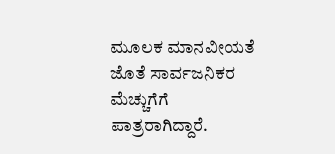ಮೂಲಕ ಮಾನವೀಯತೆ ಜೊತೆ ಸಾರ್ವಜನಿಕರ ಮೆಚ್ಚುಗೆಗೆ ಪಾತ್ರರಾಗಿದ್ದಾರೆ.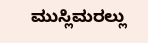ಮುಸ್ಲಿಮರಲ್ಲು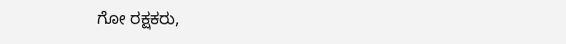ಗೋ ರಕ್ಷಕರು,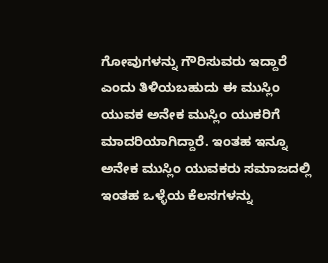ಗೋವುಗಳನ್ನು ಗೌರಿಸುವರು ಇದ್ದಾರೆ ಎಂದು ತಿಳಿಯಬಹುದು ಈ ಮುಸ್ಲಿಂ ಯುವಕ ಅನೇಕ ಮುಸ್ಲಿಂ ಯುಕರಿಗೆ ಮಾದರಿಯಾಗಿದ್ದಾರೆ. ಇಂತಹ ಇನ್ನೂ ಅನೇಕ ಮುಸ್ಲಿಂ ಯುವಕರು ಸಮಾಜದಲ್ಲಿ ಇಂತಹ ಒಳ್ಳೆಯ ಕೆಲಸಗಳನ್ನು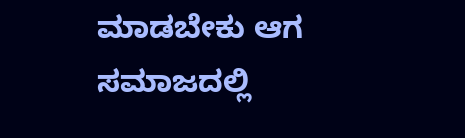ಮಾಡಬೇಕು ಆಗ ಸಮಾಜದಲ್ಲಿ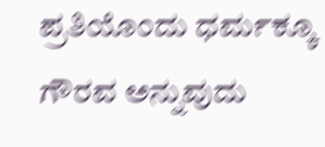ಪ್ರತಿಯೊಂದು ಧರ್ಮಕ್ಕೂ ಗೌರವ ಅನ್ನುವುದು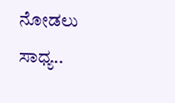ನೋಡಲು ಸಾಧ್ಯ..